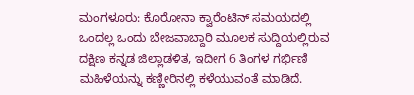ಮಂಗಳೂರು: ಕೊರೋನಾ ಕ್ವಾರೆಂಟಿನ್ ಸಮಯದಲ್ಲಿ ಒಂದಲ್ಲ ಒಂದು ಬೇಜವಾಬ್ದಾರಿ ಮೂಲಕ ಸುದ್ದಿಯಲ್ಲಿರುವ ದಕ್ಷಿಣ ಕನ್ನಡ ಜಿಲ್ಲಾಡಳಿತ, ಇದೀಗ 6 ತಿಂಗಳ ಗರ್ಭಿಣಿ ಮಹಿಳೆಯನ್ನು ಕಣ್ಣೀರಿನಲ್ಲಿ ಕಳೆಯುವಂತೆ ಮಾಡಿದೆ.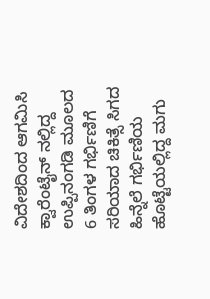ವಿದೇಶದಿಂದ ಆಗಮಿಸಿ ಕ್ವಾರೆಂಟೈನ್ ನಲ್ಲಿದ್ದ ಉಪ್ಪಿನಂಗಡಿ ಮೂಲದ 6 ತಿಂಗಳ ಗರ್ಭಿಣಿಗೆ ಸರಿಯಾದ ಚಿಕಿತ್ಸೆ ಸಿಗದ ಹಿನ್ನೆಲೆ ಗರ್ಭಿಣಿಯ ಹೊಟ್ಟೆಯಲ್ಲಿದ್ದ ಮಗು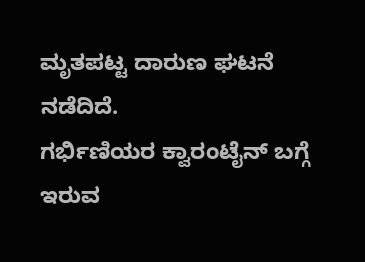ಮೃತಪಟ್ಟ ದಾರುಣ ಘಟನೆ ನಡೆದಿದೆ.
ಗರ್ಭಿಣಿಯರ ಕ್ವಾರಂಟೈನ್ ಬಗ್ಗೆ ಇರುವ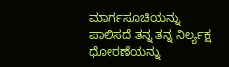ಮಾರ್ಗಸೂಚಿಯನ್ನು ಪಾಲಿಸದೆ ತನ್ನ ತನ್ನ ನಿರ್ಲ್ಯಕ್ಷ ಧೋರಣೆಯನ್ನು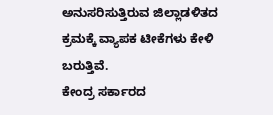ಅನುಸರಿಸುತ್ತಿರುವ ಜಿಲ್ಲಾಡಳಿತದ ಕ್ರಮಕ್ಕೆ ವ್ಯಾಪಕ ಟೀಕೆಗಳು ಕೇಳಿ ಬರುತ್ತಿವೆ.
ಕೇಂದ್ರ ಸರ್ಕಾರದ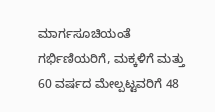ಮಾರ್ಗಸೂಚಿಯಂತೆ ಗರ್ಭಿಣಿಯರಿಗೆ, ಮಕ್ಕಳಿಗೆ ಮತ್ತು 60 ವರ್ಷದ ಮೇಲ್ಪಟ್ಟವರಿಗೆ 48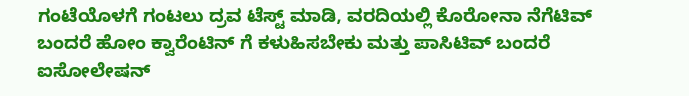ಗಂಟೆಯೊಳಗೆ ಗಂಟಲು ದ್ರವ ಟೆಸ್ಟ್ ಮಾಡಿ, ವರದಿಯಲ್ಲಿ ಕೊರೋನಾ ನೆಗೆಟಿವ್ ಬಂದರೆ ಹೋಂ ಕ್ವಾರೆಂಟಿನ್ ಗೆ ಕಳುಹಿಸಬೇಕು ಮತ್ತು ಪಾಸಿಟಿವ್ ಬಂದರೆ ಐಸೋಲೇಷನ್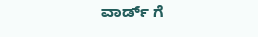ವಾರ್ಡ್ ಗೆ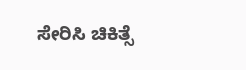ಸೇರಿಸಿ ಚಿಕಿತ್ಸೆ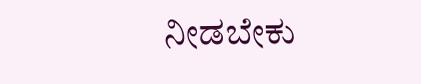ನೀಡಬೇಕು